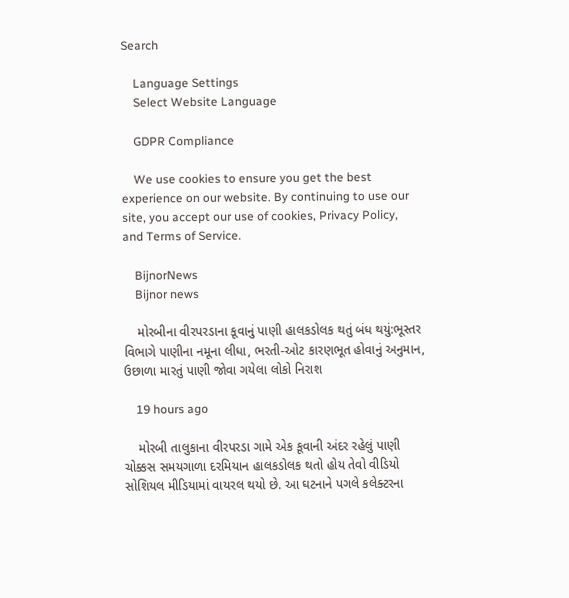Search

    Language Settings
    Select Website Language

    GDPR Compliance

    We use cookies to ensure you get the best experience on our website. By continuing to use our site, you accept our use of cookies, Privacy Policy, and Terms of Service.

    BijnorNews
    Bijnor news

    મોરબીના વીરપરડાના કૂવાનું પાણી હાલકડોલક થતું બંધ થયું:ભૂસ્તર વિભાગે પાણીના નમૂના લીધા, ભરતી-ઓટ કારણભૂત હોવાનું અનુમાન, ઉછાળા મારતું પાણી જોવા ગયેલા લોકો નિરાશ

    19 hours ago

    મોરબી તાલુકાના વીરપરડા ગામે એક કૂવાની અંદર રહેલું પાણી ચોક્કસ સમયગાળા દરમિયાન હાલકડોલક થતો હોય તેવો વીડિયો સોશિયલ મીડિયામાં વાયરલ થયો છે. આ ઘટનાને પગલે કલેક્ટરના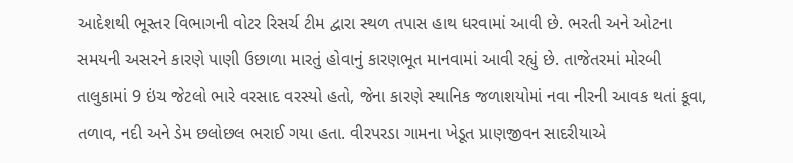આદેશથી ભૂસ્તર વિભાગની વોટર રિસર્ચ ટીમ દ્વારા સ્થળ તપાસ હાથ ધરવામાં આવી છે. ભરતી અને ઓટના સમયની અસરને કારણે પાણી ઉછાળા મારતું હોવાનું કારણભૂત માનવામાં આવી રહ્યું છે. તાજેતરમાં મોરબી તાલુકામાં 9 ઇંચ જેટલો ભારે વરસાદ વરસ્યો હતો, જેના કારણે સ્થાનિક જળાશયોમાં નવા નીરની આવક થતાં કૂવા, તળાવ, નદી અને ડેમ છલોછલ ભરાઈ ગયા હતા. વીરપરડા ગામના ખેડૂત પ્રાણજીવન સાદરીયાએ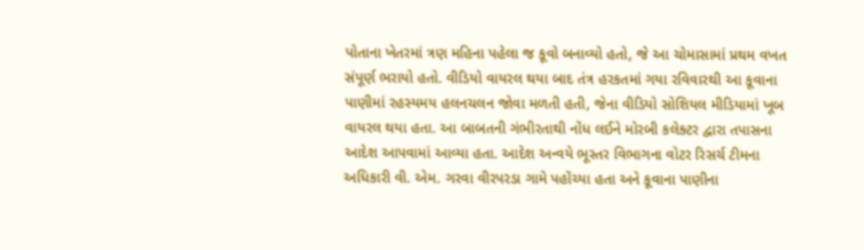પોતાના ખેતરમાં ત્રણ મહિના પહેલા જ કૂવો બનાવ્યો હતો, જે આ ચોમાસામાં પ્રથમ વખત સંપૂર્ણ ભરાયો હતો. વીડિયો વાયરલ થયા બાદ તંત્ર હરકતમાં ગયા રવિવારથી આ કૂવાના પાણીમાં રહસ્યમય હલનચલન જોવા મળતી હતી, જેના વીડિયો સોશિયલ મીડિયામાં ખૂબ વાયરલ થયા હતા. આ બાબતની ગંભીરતાથી નોંધ લઈને મોરબી કલેક્ટર દ્વારા તપાસના આદેશ આપવામાં આવ્યા હતા. આદેશ અન્વયે ભૂસ્તર વિભાગના વોટર રિસર્ચ ટીમના અધિકારી વી. એમ. ગરવા વીરપરડા ગામે પહોંચ્યા હતા અને કૂવાના પાણીના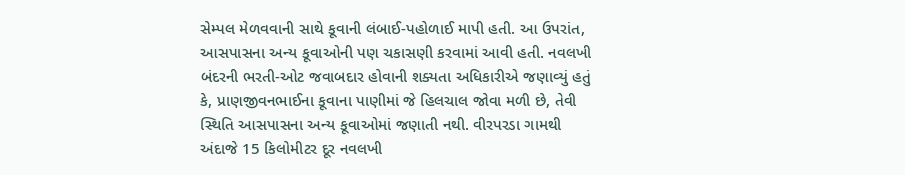સેમ્પલ મેળવવાની સાથે કૂવાની લંબાઈ-પહોળાઈ માપી હતી. આ ઉપરાંત, આસપાસના અન્ય કૂવાઓની પણ ચકાસણી કરવામાં આવી હતી. નવલખી બંદરની ભરતી-ઓટ જવાબદાર હોવાની શક્યતા અધિકારીએ જણાવ્યું હતું કે, પ્રાણજીવનભાઈના કૂવાના પાણીમાં જે હિલચાલ જોવા મળી છે, તેવી સ્થિતિ આસપાસના અન્ય કૂવાઓમાં જણાતી નથી. વીરપરડા ગામથી અંદાજે 15 કિલોમીટર દૂર નવલખી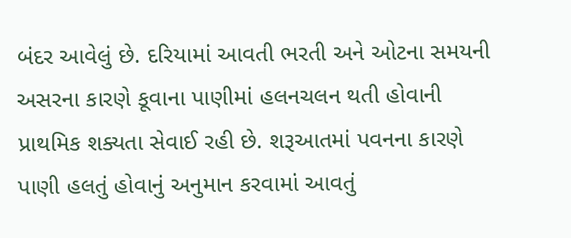બંદર આવેલું છે. દરિયામાં આવતી ભરતી અને ઓટના સમયની અસરના કારણે કૂવાના પાણીમાં હલનચલન થતી હોવાની પ્રાથમિક શક્યતા સેવાઈ રહી છે. શરૂઆતમાં પવનના કારણે પાણી હલતું હોવાનું અનુમાન કરવામાં આવતું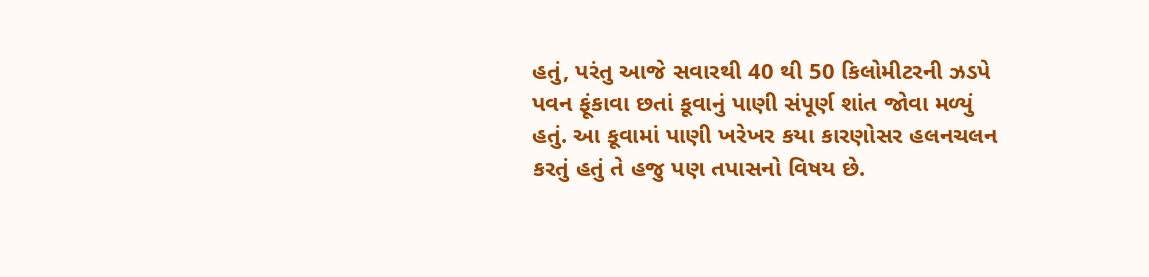હતું, પરંતુ આજે સવારથી 40 થી 50 કિલોમીટરની ઝડપે પવન ફૂંકાવા છતાં કૂવાનું પાણી સંપૂર્ણ શાંત જોવા મળ્યું હતું. આ કૂવામાં પાણી ખરેખર કયા કારણોસર હલનચલન કરતું હતું તે હજુ પણ તપાસનો વિષય છે.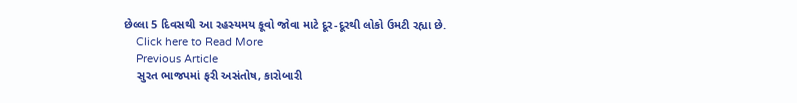છેલ્લા 5 દિવસથી આ રહસ્યમય કૂવો જોવા માટે દૂર-દૂરથી લોકો ઉમટી રહ્યા છે.
    Click here to Read More
    Previous Article
    સુરત ભાજપમાં ફરી અસંતોષ, કારોબારી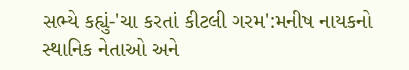સભ્યે કહ્યું-'ચા કરતાં કીટલી ગરમ':મનીષ નાયકનો સ્થાનિક નેતાઓ અને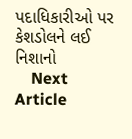પદાધિકારીઓ પર કેશડોલને લઈ નિશાનો
    Next Article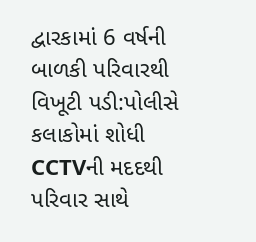દ્વારકામાં 6 વર્ષની બાળકી પરિવારથી વિખૂટી પડી:પોલીસે કલાકોમાં શોધી CCTVની મદદથી પરિવાર સાથે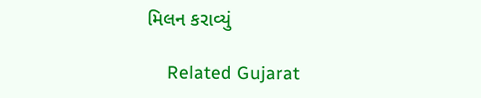મિલન કરાવ્યું

    Related Gujarat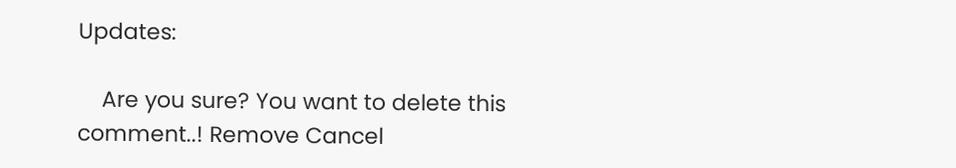Updates:

    Are you sure? You want to delete this comment..! Remove Cancel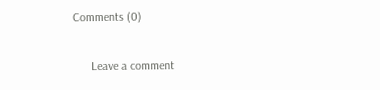Comments (0)

      Leave a comment